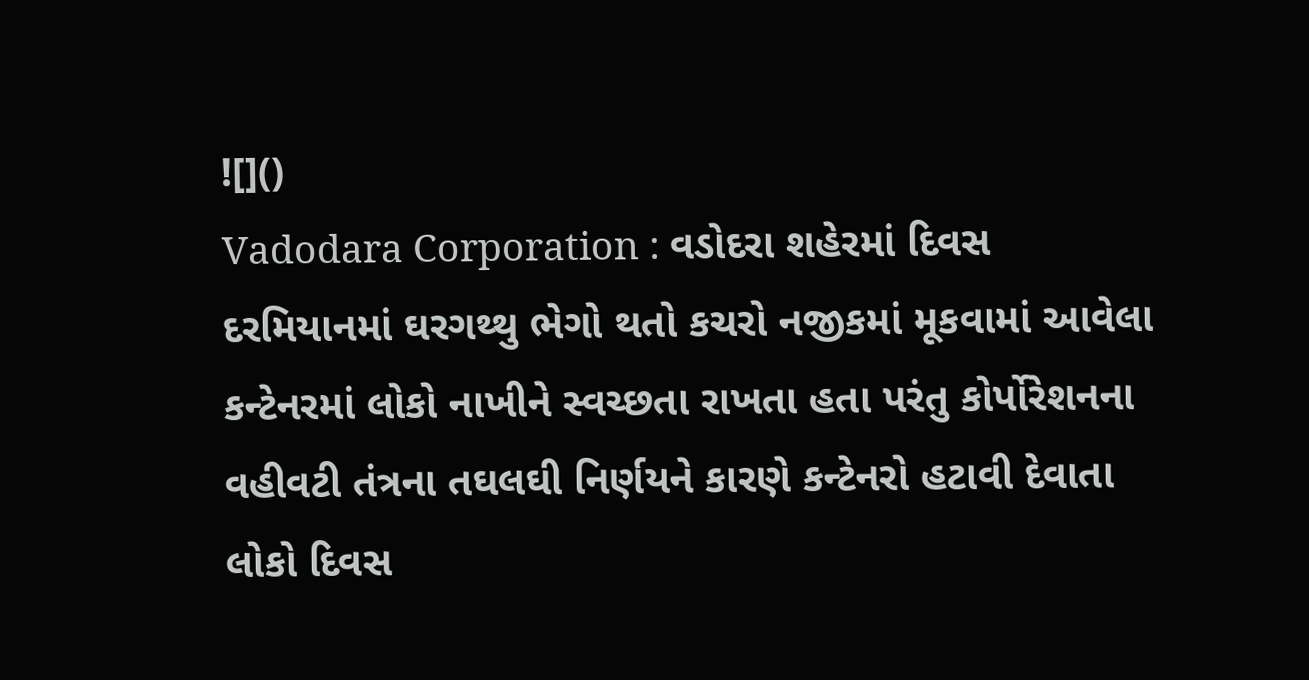![]()
Vadodara Corporation : વડોદરા શહેરમાં દિવસ દરમિયાનમાં ઘરગથ્થુ ભેગો થતો કચરો નજીકમાં મૂકવામાં આવેલા કન્ટેનરમાં લોકો નાખીને સ્વચ્છતા રાખતા હતા પરંતુ કોર્પોરેશનના વહીવટી તંત્રના તઘલઘી નિર્ણયને કારણે કન્ટેનરો હટાવી દેવાતા લોકો દિવસ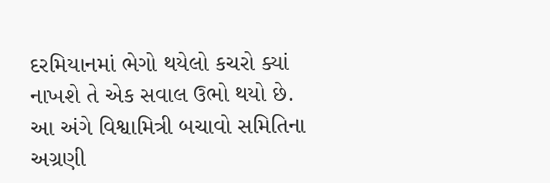દરમિયાનમાં ભેગો થયેલો કચરો ક્યાં નાખશે તે એક સવાલ ઉભો થયો છે. આ અંગે વિશ્વામિત્રી બચાવો સમિતિના અગ્રણી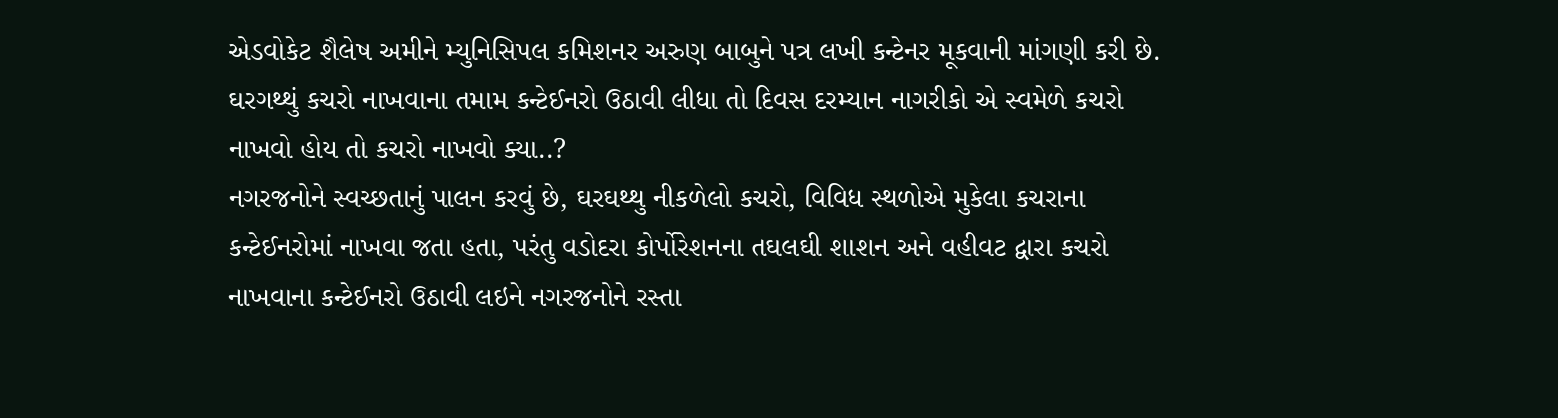એડવોકેટ શૈલેષ અમીને મ્યુનિસિપલ કમિશનર અરુણ બાબુને પત્ર લખી કન્ટેનર મૂકવાની માંગણી કરી છે. ઘરગથ્થું કચરો નાખવાના તમામ કન્ટેઈનરો ઉઠાવી લીધા તો દિવસ દરમ્યાન નાગરીકો એ સ્વમેળે કચરો નાખવો હોય તો કચરો નાખવો ક્યા..?
નગરજનોને સ્વચ્છતાનું પાલન કરવું છે, ઘરઘથ્થુ નીકળેલો કચરો, વિવિધ સ્થળોએ મુકેલા કચરાના કન્ટેઈનરોમાં નાખવા જતા હતા, પરંતુ વડોદરા કોર્પોરેશનના તઘલઘી શાશન અને વહીવટ દ્વારા કચરો નાખવાના કન્ટેઈનરો ઉઠાવી લઇને નગરજનોને રસ્તા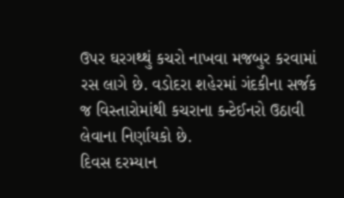ઉપર ઘરગથ્થું કચરો નાખવા મજબુર કરવામાં રસ લાગે છે. વડોદરા શહેરમાં ગંદકીના સર્જક જ વિસ્તારોમાંથી કચરાના કન્ટેઈનરો ઉઠાવી લેવાના નિર્ણાયકો છે.
દિવસ દરમ્યાન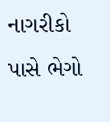નાગરીકો પાસે ભેગો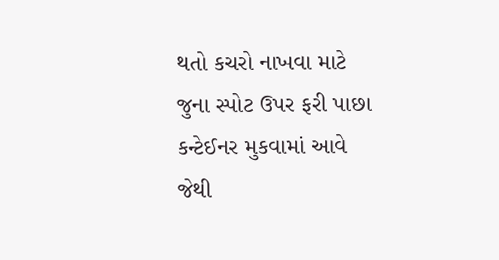થતો કચરો નાખવા માટે જુના સ્પોટ ઉપર ફરી પાછા કન્ટેઈનર મુકવામાં આવે જેથી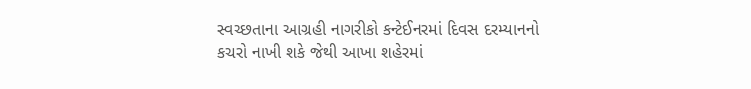સ્વચ્છતાના આગ્રહી નાગરીકો કન્ટેઈનરમાં દિવસ દરમ્યાનનો કચરો નાખી શકે જેથી આખા શહેરમાં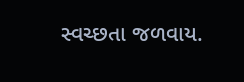સ્વચ્છતા જળવાય.